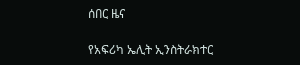ሰበር ዜና

የአፍሪካ ኤሊት ኢንስትራክተር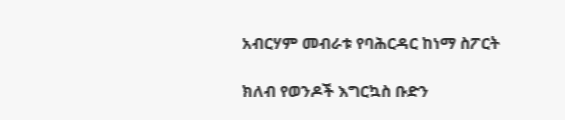አብርሃም መብራቱ የባሕርዳር ከነማ ስፖርት

ክለብ የወንዶች እግርኳስ ቡድን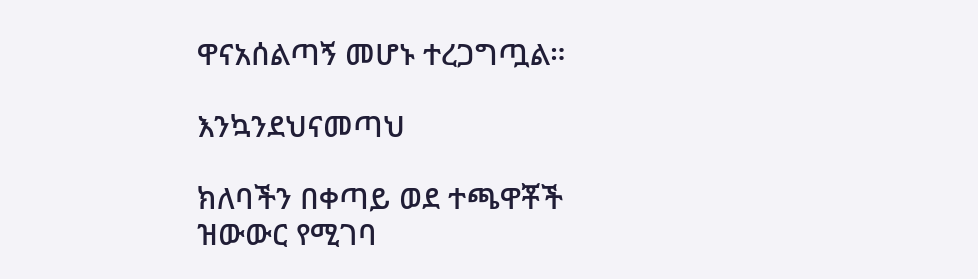ዋናአሰልጣኝ መሆኑ ተረጋግጧል።

እንኳንደህናመጣህ

ክለባችን በቀጣይ ወደ ተጫዋቾች ዝውውር የሚገባ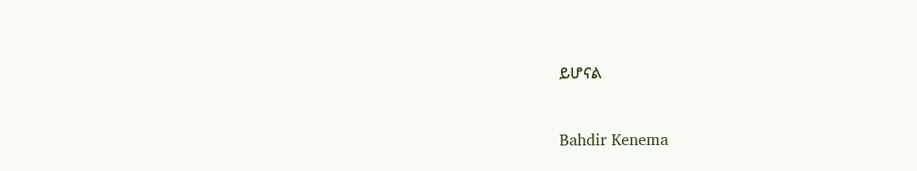ይሆናል


Bahdir Kenema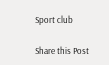Sport club

Share this Post